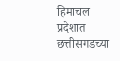हिमाचल प्रदेशात छत्तीसगडच्या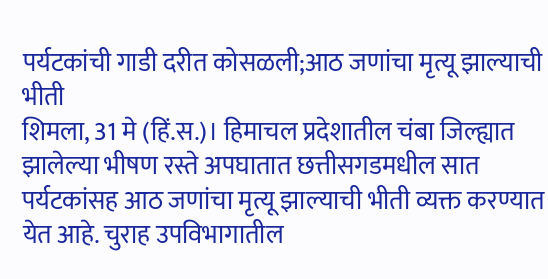पर्यटकांची गाडी दरीत कोसळली;आठ जणांचा मृत्यू झाल्याची भीती
शिमला, 31 मे (हिं.स.)। हिमाचल प्रदेशातील चंबा जिल्ह्यात झालेल्या भीषण रस्ते अपघातात छत्तीसगडमधील सात पर्यटकांसह आठ जणांचा मृत्यू झाल्याची भीती व्यक्त करण्यात येत आहे. चुराह उपविभागातील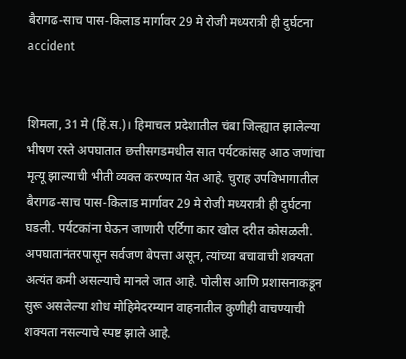बैरागढ-साच पास-किलाड मार्गावर 29 मे रोजी मध्यरात्री ही दुर्घटना
accident


शिमला, 31 मे (हिं.स.)। हिमाचल प्रदेशातील चंबा जिल्ह्यात झालेल्या भीषण रस्ते अपघातात छत्तीसगडमधील सात पर्यटकांसह आठ जणांचा मृत्यू झाल्याची भीती व्यक्त करण्यात येत आहे. चुराह उपविभागातील बैरागढ-साच पास-किलाड मार्गावर 29 मे रोजी मध्यरात्री ही दुर्घटना घडली. पर्यटकांना घेऊन जाणारी एर्टिगा कार खोल दरीत कोसळली. अपघातानंतरपासून सर्वजण बेपत्ता असून, त्यांच्या बचावाची शक्यता अत्यंत कमी असल्याचे मानले जात आहे. पोलीस आणि प्रशासनाकडून सुरू असलेल्या शोध मोहिमेदरम्यान वाहनातील कुणीही वाचण्याची शक्यता नसल्याचे स्पष्ट झाले आहे.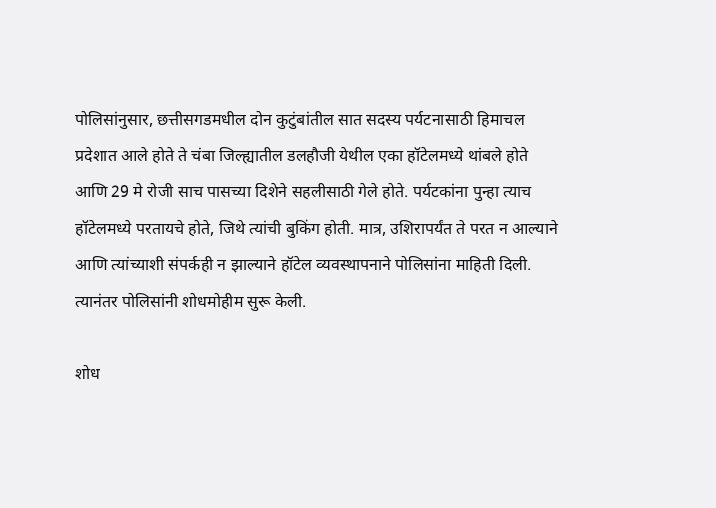पोलिसांनुसार, छत्तीसगडमधील दोन कुटुंबांतील सात सदस्य पर्यटनासाठी हिमाचल प्रदेशात आले होते ते चंबा जिल्ह्यातील डलहौजी येथील एका हॉटेलमध्ये थांबले होते आणि 29 मे रोजी साच पासच्या दिशेने सहलीसाठी गेले होते. पर्यटकांना पुन्हा त्याच हॉटेलमध्ये परतायचे होते, जिथे त्यांची बुकिंग होती. मात्र, उशिरापर्यंत ते परत न आल्याने आणि त्यांच्याशी संपर्कही न झाल्याने हॉटेल व्यवस्थापनाने पोलिसांना माहिती दिली. त्यानंतर पोलिसांनी शोधमोहीम सुरू केली.

शोध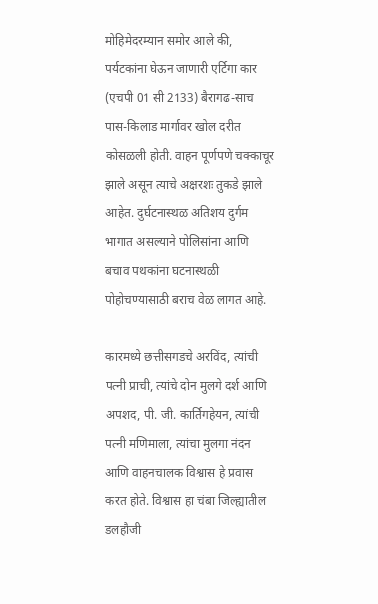मोहिमेदरम्यान समोर आले की, पर्यटकांना घेऊन जाणारी एर्टिगा कार (एचपी 01 सी 2133) बैरागढ-साच पास-किलाड मार्गावर खोल दरीत कोसळली होती. वाहन पूर्णपणे चक्काचूर झाले असून त्याचे अक्षरशः तुकडे झाले आहेत. दुर्घटनास्थळ अतिशय दुर्गम भागात असल्याने पोलिसांना आणि बचाव पथकांना घटनास्थळी पोहोचण्यासाठी बराच वेळ लागत आहे.

कारमध्ये छत्तीसगडचे अरविंद, त्यांची पत्नी प्राची, त्यांचे दोन मुलगे दर्श आणि अपशद, पी. जी. कार्तिगहेयन, त्यांची पत्नी मणिमाला, त्यांचा मुलगा नंदन आणि वाहनचालक विश्वास हे प्रवास करत होते. विश्वास हा चंबा जिल्ह्यातील डलहौजी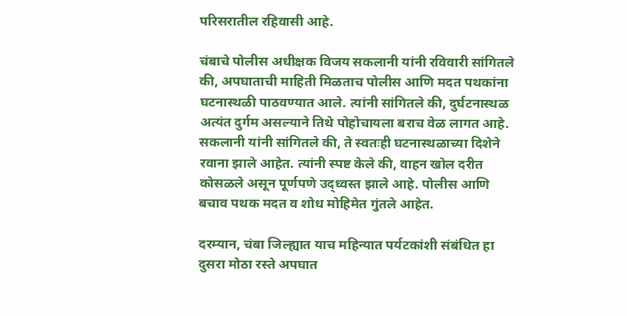परिसरातील रहिवासी आहे.

चंबाचे पोलीस अधीक्षक विजय सकलानी यांनी रविवारी सांगितले की, अपघाताची माहिती मिळताच पोलीस आणि मदत पथकांना घटनास्थळी पाठवण्यात आले. त्यांनी सांगितले की, दुर्घटनास्थळ अत्यंत दुर्गम असल्याने तिथे पोहोचायला बराच वेळ लागत आहे. सकलानी यांनी सांगितले की, ते स्वतःही घटनास्थळाच्या दिशेने रवाना झाले आहेत. त्यांनी स्पष्ट केले की, वाहन खोल दरीत कोसळले असून पूर्णपणे उद्ध्वस्त झाले आहे. पोलीस आणि बचाव पथक मदत व शोध मोहिमेत गुंतले आहेत.

दरम्यान, चंबा जिल्ह्यात याच महिन्यात पर्यटकांशी संबंधित हा दुसरा मोठा रस्ते अपघात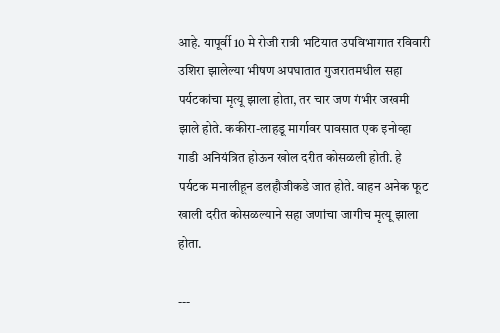आहे. यापूर्वी 10 मे रोजी रात्री भटियात उपविभागात रविवारी उशिरा झालेल्या भीषण अपघातात गुजरातमधील सहा पर्यटकांचा मृत्यू झाला होता, तर चार जण गंभीर जखमी झाले होते. ककीरा-लाहडू मार्गावर पावसात एक इनोव्हा गाडी अनियंत्रित होऊन खोल दरीत कोसळली होती. हे पर्यटक मनालीहून डलहौजीकडे जात होते. वाहन अनेक फूट खाली दरीत कोसळल्याने सहा जणांचा जागीच मृत्यू झाला होता.

---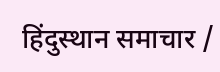हिंदुस्थान समाचार /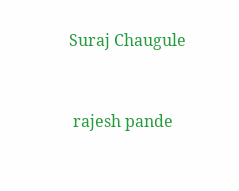Suraj Chaugule


 rajesh pande